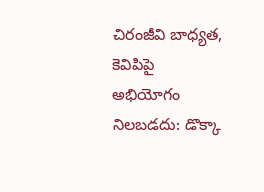చిరంజీవి బాధ్యత, కెవిపిపై అభియోగం నిలబడదు: డొక్కా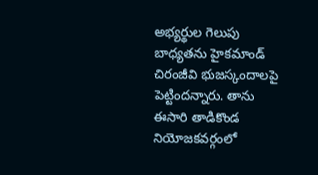అభ్యర్థుల గెలుపు బాధ్యతను హైకమాండ్ చిరంజీవి భుజస్కందాలపై పెట్టిందన్నారు. తాను ఈసారి తాడికొండ నియోజకవర్గంలో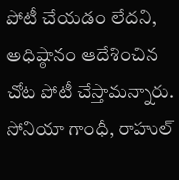పోటీ చేయడం లేదని, అధిష్ఠానం ఆదేశించిన చోట పోటీ చేస్తామన్నారు. సోనియా గాంధీ, రాహుల్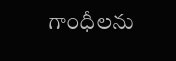గాంధీలను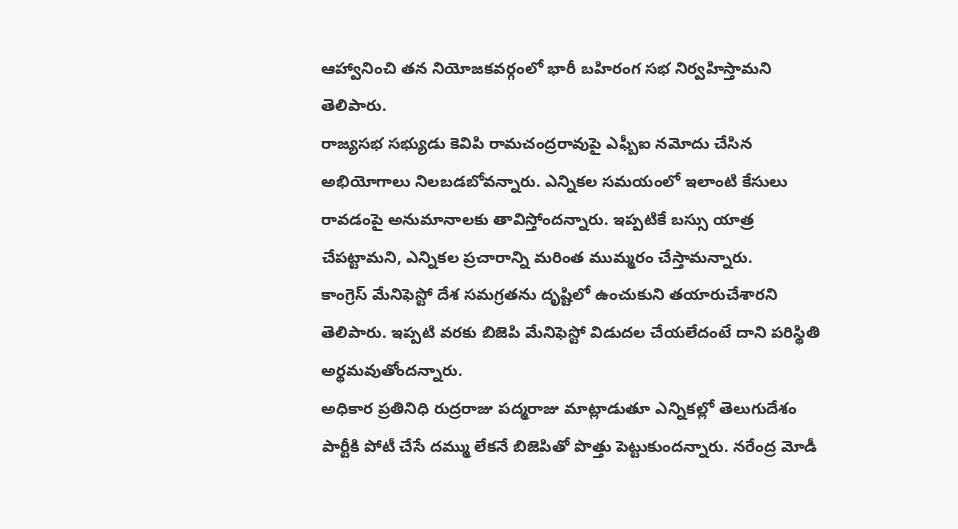ఆహ్వానించి తన నియోజకవర్గంలో భారీ బహిరంగ సభ నిర్వహిస్తామని తెలిపారు.
రాజ్యసభ సభ్యుడు కెవిపి రామచంద్రరావుపై ఎఫ్బీఐ నమోదు చేసిన అభియోగాలు నిలబడబోవన్నారు. ఎన్నికల సమయంలో ఇలాంటి కేసులు రావడంపై అనుమానాలకు తావిస్తోందన్నారు. ఇప్పటికే బస్సు యాత్ర చేపట్టామని, ఎన్నికల ప్రచారాన్ని మరింత ముమ్మరం చేస్తామన్నారు.
కాంగ్రెస్ మేనిఫెస్టో దేశ సమగ్రతను దృష్టిలో ఉంచుకుని తయారుచేశారని తెలిపారు. ఇప్పటి వరకు బిజెపి మేనిఫెస్టో విడుదల చేయలేదంటే దాని పరిస్థితి అర్థమవుతోందన్నారు.
అధికార ప్రతినిధి రుద్రరాజు పద్మరాజు మాట్లాడుతూ ఎన్నికల్లో తెలుగుదేశం పార్టీకి పోటీ చేసే దమ్ము లేకనే బిజెపితో పొత్తు పెట్టుకుందన్నారు. నరేంద్ర మోడీ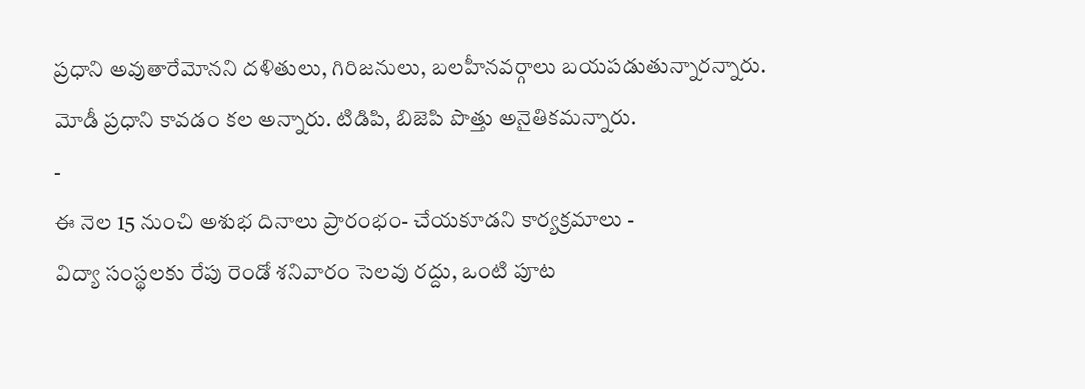ప్రధాని అవుతారేమోనని దళితులు, గిరిజనులు, బలహీనవర్గాలు బయపడుతున్నారన్నారు. మోడీ ప్రధాని కావడం కల అన్నారు. టిడిపి, బిజెపి పొత్తు అనైతికమన్నారు.
-
ఈ నెల 15 నుంచి అశుభ దినాలు ప్రారంభం- చేయకూడని కార్యక్రమాలు -
విద్యా సంస్థలకు రేపు రెండో శనివారం సెలవు రద్దు, ఒంటి పూట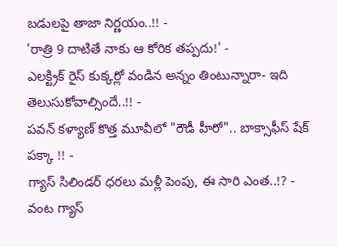బడులపై తాజా నిర్ణయం..!! -
'రాత్రి 9 దాటితే నాకు ఆ కోరిక తప్పదు!' -
ఎలక్ట్రిక్ రైస్ కుక్కర్లో వండిన అన్నం తింటున్నారా- ఇది తెలుసుకోవాల్సిందే..!! -
పవన్ కళ్యాణ్ కొత్త మూవీలో "రౌడీ హీరో".. బాక్సాఫీస్ షేక్ పక్కా !! -
గ్యాస్ సిలిండర్ ధరలు మళ్లీ పెంపు, ఈ సారి ఎంత..!? -
వంట గ్యాస్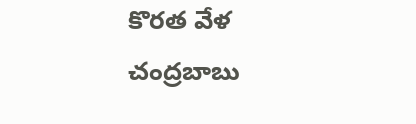కొరత వేళ చంద్రబాబు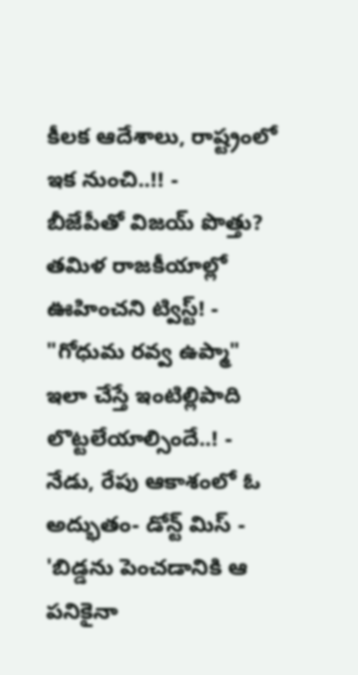కీలక ఆదేశాలు, రాష్ట్రంలో ఇక నుంచి..!! -
బీజేపీతో విజయ్ పొత్తు? తమిళ రాజకీయాల్లో ఊహించని ట్విస్ట్! -
"గోధుమ రవ్వ ఉప్మా" ఇలా చేస్తే ఇంటిల్లిపాది లొట్టలేయాల్సిందే..! -
నేడు, రేపు ఆకాశంలో ఓ అద్భుతం- డోన్ట్ మిస్ -
'బిడ్డను పెంచడానికి ఆ పనికైనా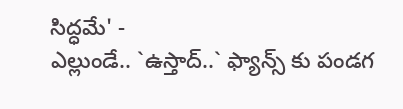సిద్ధమే' -
ఎల్లుండే.. `ఉస్తాద్..` ఫ్యాన్స్ కు పండగ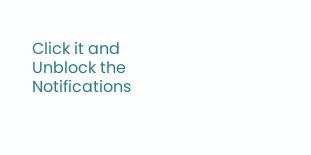Click it and Unblock the Notifications